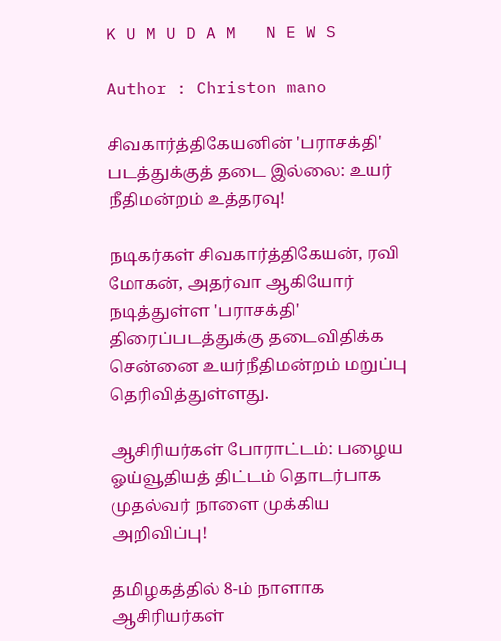K U M U D A M   N E W S

Author : Christon mano

சிவகார்த்திகேயனின் 'பராசக்தி' படத்துக்குத் தடை இல்லை: உயர் நீதிமன்றம் உத்தரவு!

நடிகர்கள் சிவகார்த்திகேயன், ரவி மோகன், அதர்வா ஆகியோர் நடித்துள்ள 'பராசக்தி' திரைப்படத்துக்கு தடைவிதிக்க சென்னை உயர்நீதிமன்றம் மறுப்பு தெரிவித்துள்ளது.

ஆசிரியர்கள் போராட்டம்: பழைய ஓய்வூதியத் திட்டம் தொடர்பாக முதல்வர் நாளை முக்கிய அறிவிப்பு!

தமிழகத்தில் 8-ம் நாளாக ஆசிரியர்கள்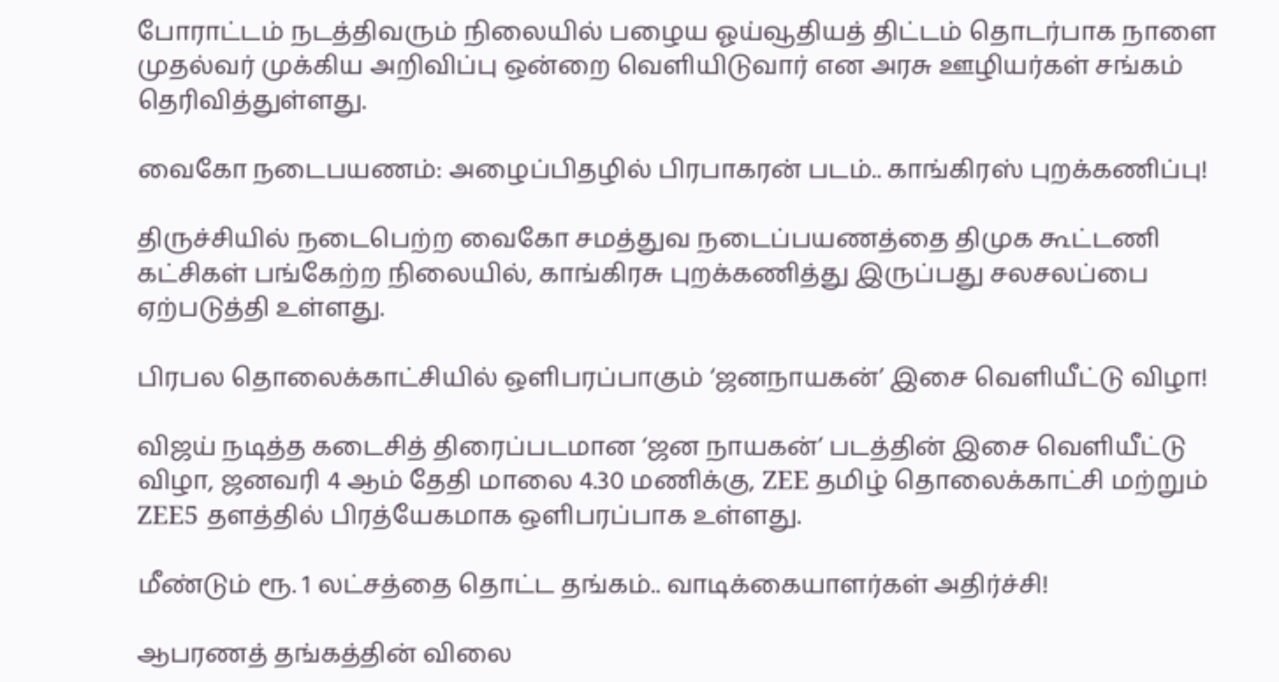போராட்டம் நடத்திவரும் நிலையில் பழைய ஓய்வூதியத் திட்டம் தொடர்பாக நாளை முதல்வர் முக்கிய அறிவிப்பு ஒன்றை வெளியிடுவார் என அரசு ஊழியர்கள் சங்கம் தெரிவித்துள்ளது.

வைகோ நடைபயணம்: அழைப்பிதழில் பிரபாகரன் படம்.. காங்கிரஸ் புறக்கணிப்பு!

திருச்சியில் நடைபெற்ற வைகோ சமத்துவ நடைப்பயணத்தை திமுக கூட்டணி கட்சிகள் பங்கேற்ற நிலையில், காங்கிரசு புறக்கணித்து இருப்பது சலசலப்பை ஏற்படுத்தி உள்ளது.

பிரபல தொலைக்காட்சியில் ஒளிபரப்பாகும் ‘ஜனநாயகன்’ இசை வெளியீட்டு விழா!

விஜய் நடித்த கடைசித் திரைப்படமான ‘ஜன நாயகன்’ படத்தின் இசை வெளியீட்டு விழா, ஜனவரி 4 ஆம் தேதி மாலை 4.30 மணிக்கு, ZEE தமிழ் தொலைக்காட்சி மற்றும் ZEE5 தளத்தில் பிரத்யேகமாக ஒளிபரப்பாக உள்ளது.

மீண்டும் ரூ. 1 லட்சத்தை தொட்ட தங்கம்.. வாடிக்கையாளர்கள் அதிர்ச்சி!

ஆபரணத் தங்கத்தின் விலை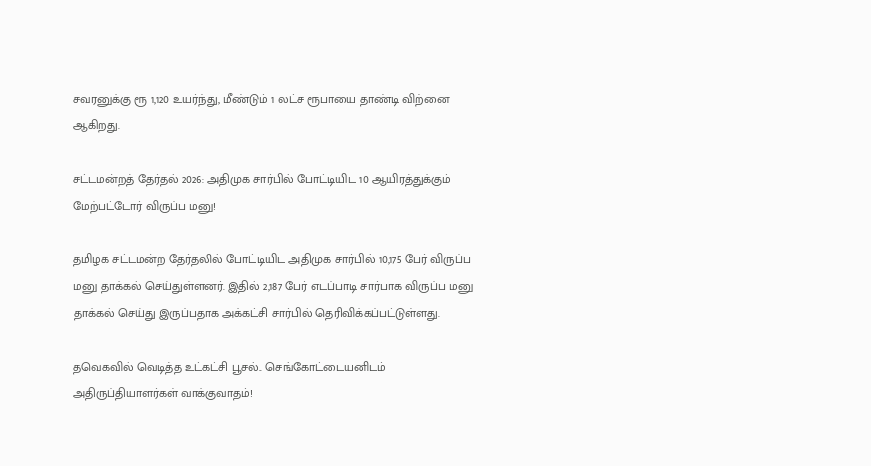சவரனுக்கு ரூ 1,120 உயர்ந்து, மீண்டும் 1 லட்ச ரூபாயை தாண்டி விற்னை ஆகிறது.

சட்டமன்றத் தேர்தல் 2026: அதிமுக சார்பில் போட்டியிட 10 ஆயிரத்துக்கும் மேற்பட்டோர் விருப்ப மனு!

தமிழக சட்டமன்ற தேர்தலில் போட்டியிட அதிமுக சார்பில் 10,175 பேர் விருப்ப மனு தாக்கல் செய்துள்ளனர். இதில் 2,187 பேர் எடப்பாடி சார்பாக விருப்ப மனு தாக்கல் செய்து இருப்பதாக அக்கட்சி சார்பில் தெரிவிக்கப்பட்டுள்ளது.

தவெகவில் வெடித்த உட்கட்சி பூசல்.. செங்கோட்டையனிடம் அதிருப்தியாளர்கள் வாக்குவாதம்!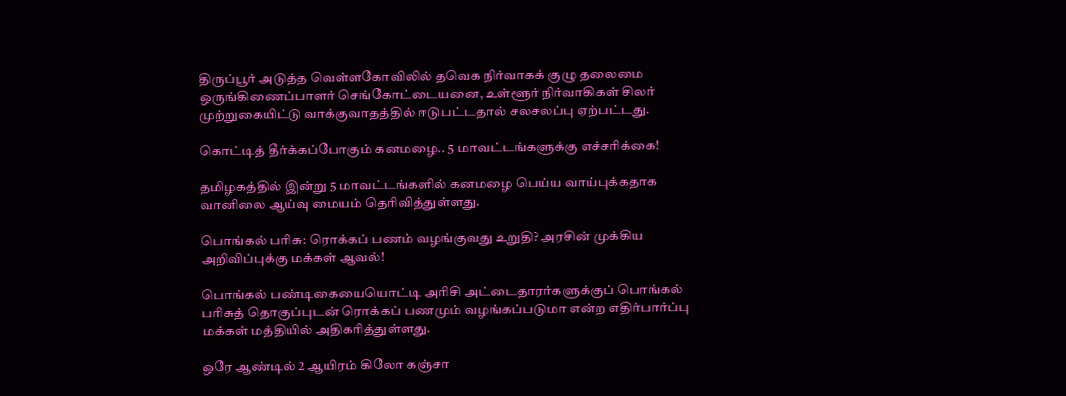திருப்பூர் அடுத்த வெள்ளகோவிலில் தவெக நிர்வாகக் குழு தலைமை ஒருங்கிணைப்பாளர் செங்கோட்டையனை, உள்ளூர் நிர்வாகிகள் சிலர் முற்றுகையிட்டு வாக்குவாதத்தில் ஈடுபட்டதால் சலசலப்பு ஏற்பட்டது.

கொட்டித் தீர்க்கப்போகும் கனமழை.. 5 மாவட்டங்களுக்கு எச்சரிக்கை!

தமிழகத்தில் இன்று 5 மாவட்டங்களில் கனமழை பெய்ய வாய்புக்கதாக வானிலை ஆய்வு மையம் தெரிவித்துள்ளது.

பொங்கல் பரிசு: ரொக்கப் பணம் வழங்குவது உறுதி? அரசின் முக்கிய அறிவிப்புக்கு மக்கள் ஆவல்!

பொங்கல் பண்டிகையையொட்டி அரிசி அட்டைதாரர்களுக்குப் பொங்கல் பரிசுத் தொகுப்புடன் ரொக்கப் பணமும் வழங்கப்படுமா என்ற எதிர்பார்ப்பு மக்கள் மத்தியில் அதிகரித்துள்ளது.

ஒரே ஆண்டில் 2 ஆயிரம் கிலோ கஞ்சா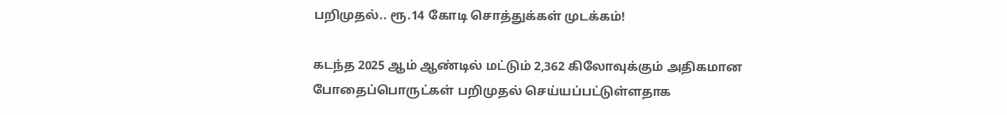பறிமுதல்.. ரூ.14 கோடி சொத்துக்கள் முடக்கம்!

கடந்த 2025 ஆம் ஆண்டில் மட்டும் 2,362 கிலோவுக்கும் அதிகமான போதைப்பொருட்கள் பறிமுதல் செய்யப்பட்டுள்ளதாக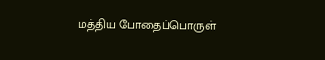மத்திய போதைப்பொருள்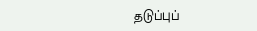தடுப்புப்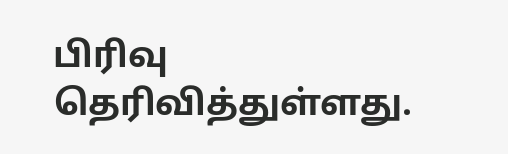பிரிவு தெரிவித்துள்ளது.